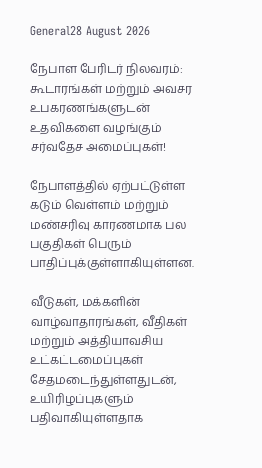General28 August 2026

நேபாள பேரிடர் நிலவரம்: கூடாரங்கள் மற்றும் அவசர உபகரணங்களுடன் உதவிகளை வழங்கும் சர்வதேச அமைப்புகள்!

நேபாளத்தில் ஏற்பட்டுள்ள கடும் வெள்ளம் மற்றும் மண்சரிவு காரணமாக பல பகுதிகள் பெரும் பாதிப்புக்குள்ளாகியுள்ளன.

வீடுகள், மக்களின் வாழ்வாதாரங்கள், வீதிகள் மற்றும் அத்தியாவசிய உட்கட்டமைப்புகள் சேதமடைந்துள்ளதுடன், உயிரிழப்புகளும் பதிவாகியுள்ளதாக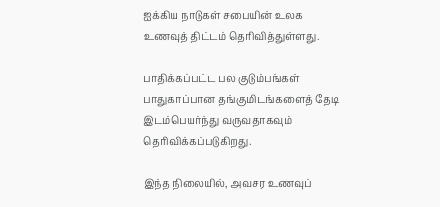ஐக்கிய நாடுகள் சபையின் உலக உணவுத் திட்டம் தெரிவித்துள்ளது.

பாதிக்கப்பட்ட பல குடும்பங்கள் பாதுகாப்பான தங்குமிடங்களைத் தேடி இடம்பெயர்ந்து வருவதாகவும் தெரிவிக்கப்படுகிறது.

இந்த நிலையில், அவசர உணவுப்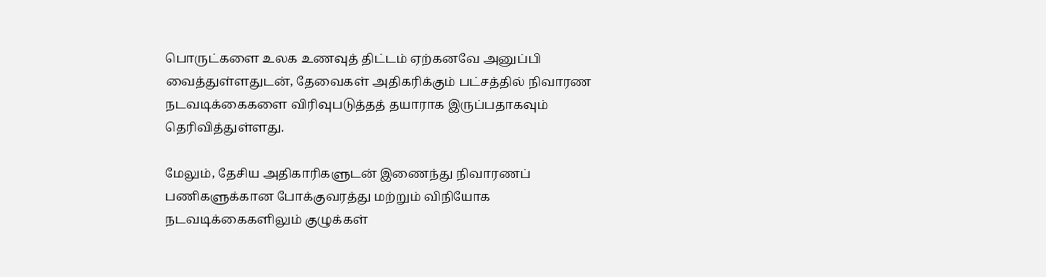பொருட்களை உலக உணவுத் திட்டம் ஏற்கனவே அனுப்பி வைத்துள்ளதுடன், தேவைகள் அதிகரிக்கும் பட்சத்தில் நிவாரண நடவடிக்கைகளை விரிவுபடுத்தத் தயாராக இருப்பதாகவும் தெரிவித்துள்ளது.

மேலும், தேசிய அதிகாரிகளுடன் இணைந்து நிவாரணப் பணிகளுக்கான போக்குவரத்து மற்றும் விநியோக நடவடிக்கைகளிலும் குழுக்கள்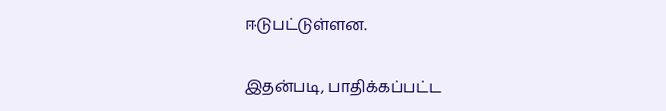ஈடுபட்டுள்ளன.

இதன்படி, பாதிக்கப்பட்ட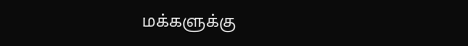மக்களுக்கு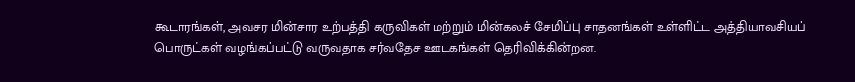கூடாரங்கள், அவசர மின்சார உற்பத்தி கருவிகள் மற்றும் மின்கலச் சேமிப்பு சாதனங்கள் உள்ளிட்ட அத்தியாவசியப் பொருட்கள் வழங்கப்பட்டு வருவதாக சர்வதேச ஊடகங்கள் தெரிவிக்கின்றன.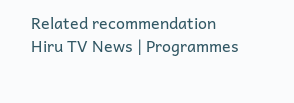Related recommendation
Hiru TV News | Programmes